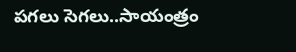పగలు సెగలు..సాయంత్రం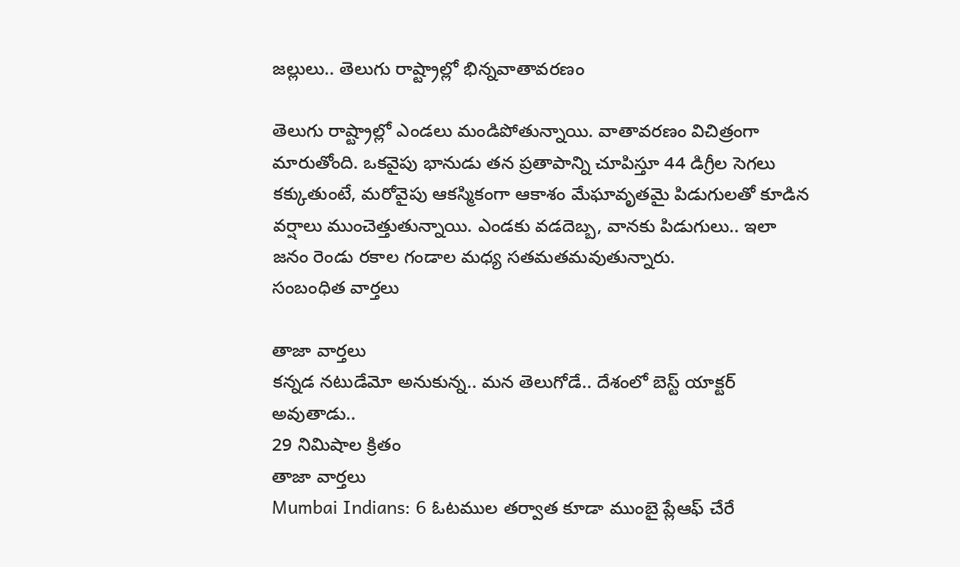జల్లులు.. తెలుగు రాష్ట్రాల్లో భిన్నవాతావరణం

తెలుగు రాష్ట్రాల్లో ఎండలు మండిపోతున్నాయి. వాతావరణం విచిత్రంగా మారుతోంది. ఒకవైపు భానుడు తన ప్రతాపాన్ని చూపిస్తూ 44 డిగ్రీల సెగలు కక్కుతుంటే, మరోవైపు ఆకస్మికంగా ఆకాశం మేఘావృతమై పిడుగులతో కూడిన వర్షాలు ముంచెత్తుతున్నాయి. ఎండకు వడదెబ్బ, వానకు పిడుగులు.. ఇలా జనం రెండు రకాల గండాల మధ్య సతమతమవుతున్నారు.
సంబంధిత వార్తలు

తాజా వార్తలు
కన్నడ నటుడేమో అనుకున్న.. మన తెలుగోడే.. దేశంలో బెస్ట్ యాక్టర్ అవుతాడు..
29 నిమిషాల క్రితం
తాజా వార్తలు
Mumbai Indians: 6 ఓటముల తర్వాత కూడా ముంబై ప్లేఆఫ్ చేరే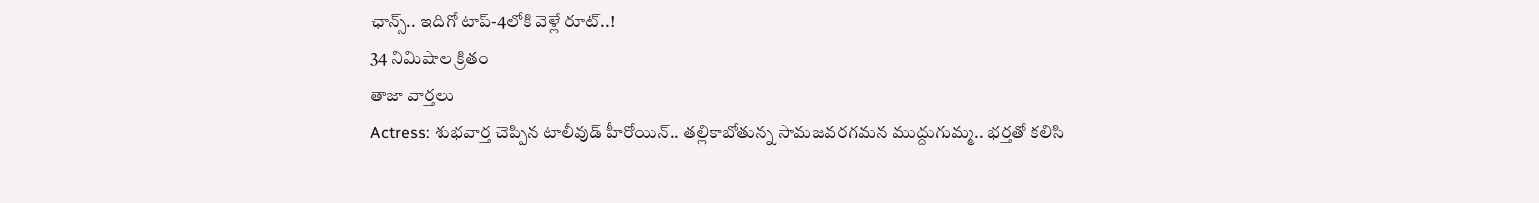ఛాన్స్.. ఇదిగో టాప్-4లోకి వెళ్లే రూట్..!
34 నిమిషాల క్రితం
తాజా వార్తలు
Actress: శుభవార్త చెప్పిన టాలీవుడ్ హీరోయిన్.. తల్లికాబోతున్న సామజవరగమన ముద్దుగుమ్మ.. భర్తతో కలిసి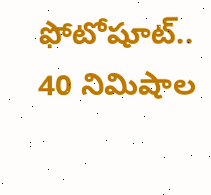ఫోటోషూట్..
40 నిమిషాల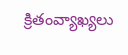క్రితంవ్యాఖ్యలు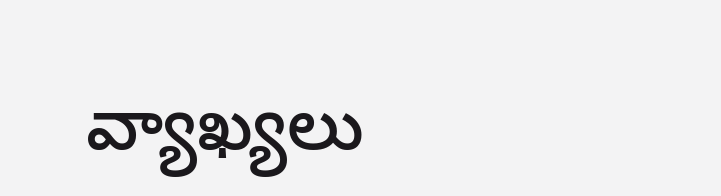వ్యాఖ్యలు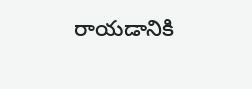రాయడానికి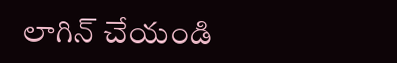లాగిన్ చేయండి